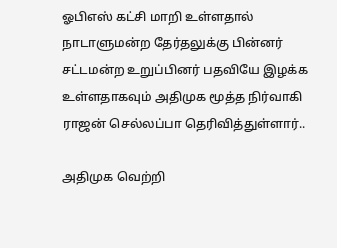ஓபிஎஸ் கட்சி மாறி உள்ளதால் நாடாளுமன்ற தேர்தலுக்கு பின்னர் சட்டமன்ற உறுப்பினர் பதவியே இழக்க உள்ளதாகவும் அதிமுக மூத்த நிர்வாகி ராஜன் செல்லப்பா தெரிவித்துள்ளார்..

அதிமுக வெற்றி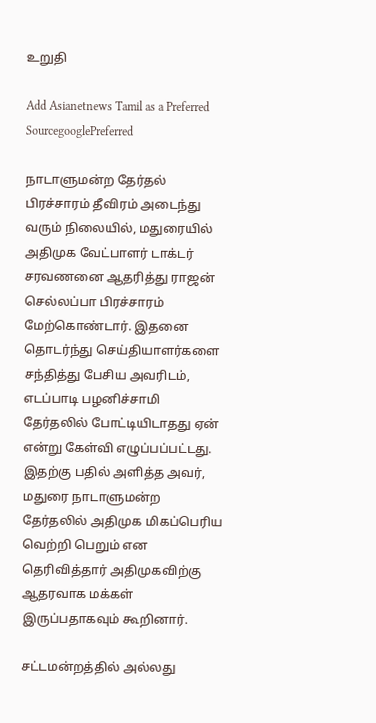உறுதி

Add Asianetnews Tamil as a Preferred SourcegooglePreferred

நாடாளுமன்ற தேர்தல் பிரச்சாரம் தீவிரம் அடைந்து வரும் நிலையில், மதுரையில் அதிமுக வேட்பாளர் டாக்டர் சரவணனை ஆதரித்து ராஜன் செல்லப்பா பிரச்சாரம் மேற்கொண்டார். இதனை தொடர்ந்து செய்தியாளர்களை சந்தித்து பேசிய அவரிடம், எடப்பாடி பழனிச்சாமி தேர்தலில் போட்டியிடாதது ஏன் என்று கேள்வி எழுப்பப்பட்டது. இதற்கு பதில் அளித்த அவர், மதுரை நாடாளுமன்ற தேர்தலில் அதிமுக மிகப்பெரிய வெற்றி பெறும் என தெரிவித்தார் அதிமுகவிற்கு ஆதரவாக மக்கள் இருப்பதாகவும் கூறினார்.

சட்டமன்றத்தில் அல்லது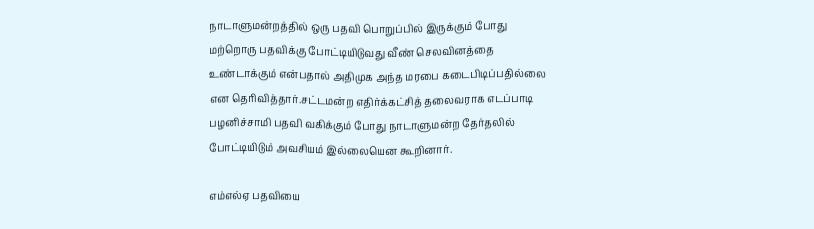நாடாளுமன்றத்தில் ஒரு பதவி பொறுப்பில் இருக்கும் போது மற்றொரு பதவிக்கு போட்டியிடுவது வீண் செலவினத்தை உண்டாக்கும் என்பதால் அதிமுக அந்த மரபை கடைபிடிப்பதில்லை என தெரிவித்தார்.சட்டமன்ற எதிர்க்கட்சித் தலைவராக எடப்பாடி பழனிச்சாமி பதவி வகிக்கும் போது நாடாளுமன்ற தேர்தலில் போட்டியிடும் அவசியம் இல்லையென கூறினார்.

எம்எல்ஏ பதவியை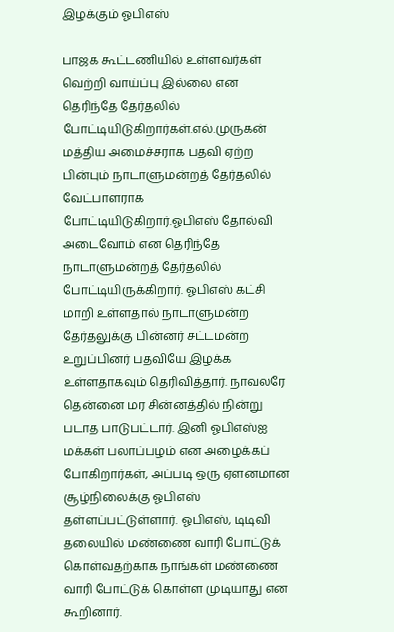இழக்கும் ஓபிஎஸ்

பாஜக கூட்டணியில் உள்ளவர்கள் வெற்றி வாய்ப்பு இல்லை என தெரிந்தே தேர்தலில் போட்டியிடுகிறார்கள்.எல்.முருகன் மத்திய அமைச்சராக பதவி ஏற்ற பின்பும் நாடாளுமன்றத் தேர்தலில் வேட்பாளராக போட்டியிடுகிறார்.ஓபிஎஸ் தோல்வி அடைவோம் என தெரிந்தே நாடாளுமன்றத் தேர்தலில் போட்டியிருக்கிறார். ஓபிஎஸ் கட்சி மாறி உள்ளதால் நாடாளுமன்ற தேர்தலுக்கு பின்னர் சட்டமன்ற உறுப்பினர் பதவியே இழக்க உள்ளதாகவும் தெரிவித்தார். நாவலரே தென்னை மர சின்னத்தில் நின்று படாத பாடுபட்டார். இனி ஓபிஎஸ்ஐ மக்கள் பலாப்பழம் என அழைக்கப் போகிறார்கள், அப்படி ஒரு ஏளனமான சூழ்நிலைக்கு ஓபிஎஸ் தள்ளப்பட்டுள்ளார். ஓபிஎஸ், டிடிவி தலையில் மண்ணை வாரி போட்டுக் கொள்வதற்காக நாங்கள் மண்ணை வாரி போட்டுக் கொள்ள முடியாது என கூறினார்.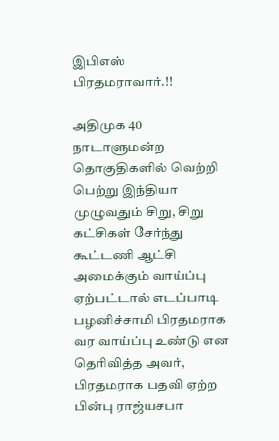இபிஎஸ் பிரதமராவார்.!!

அதிமுக 40 நாடாளுமன்ற தொகுதிகளில் வெற்றி பெற்று இந்தியா முழுவதும் சிறு, சிறு கட்சிகள் சேர்ந்து கூட்டணி ஆட்சி அமைக்கும் வாய்ப்பு ஏற்பட்டால் எடப்பாடி பழனிச்சாமி பிரதமராக வர வாய்ப்பு உண்டு என தெரிவித்த அவர், பிரதமராக பதவி ஏற்ற பின்பு ராஜ்யசபா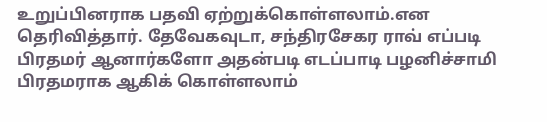உறுப்பினராக பதவி ஏற்றுக்கொள்ளலாம்.என தெரிவித்தார். தேவேகவுடா, சந்திரசேகர ராவ் எப்படி பிரதமர் ஆனார்களோ அதன்படி எடப்பாடி பழனிச்சாமி பிரதமராக ஆகிக் கொள்ளலாம்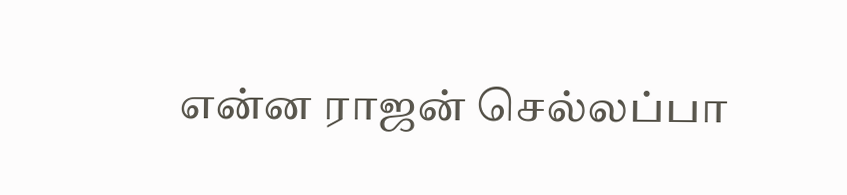என்ன ராஜன் செல்லப்பா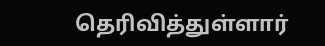தெரிவித்துள்ளார்